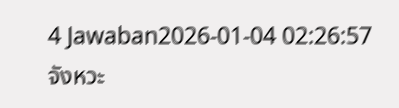4 Jawaban2026-01-04 02:26:57
จังหวะ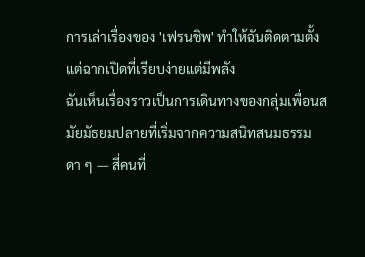การเล่าเรื่องของ 'เฟรนชิพ' ทำให้ฉันติดตามตั้งแต่ฉากเปิดที่เรียบง่ายแต่มีพลัง
ฉันเห็นเรื่องราวเป็นการเดินทางของกลุ่มเพื่อนสมัยมัธยมปลายที่เริ่มจากความสนิทสนมธรรมดา ๆ — สี่คนที่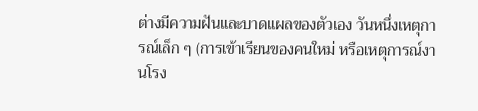ต่างมีความฝันและบาดแผลของตัวเอง วันหนึ่งเหตุการณ์เล็ก ๆ (การเข้าเรียนของคนใหม่ หรือเหตุการณ์งานโรง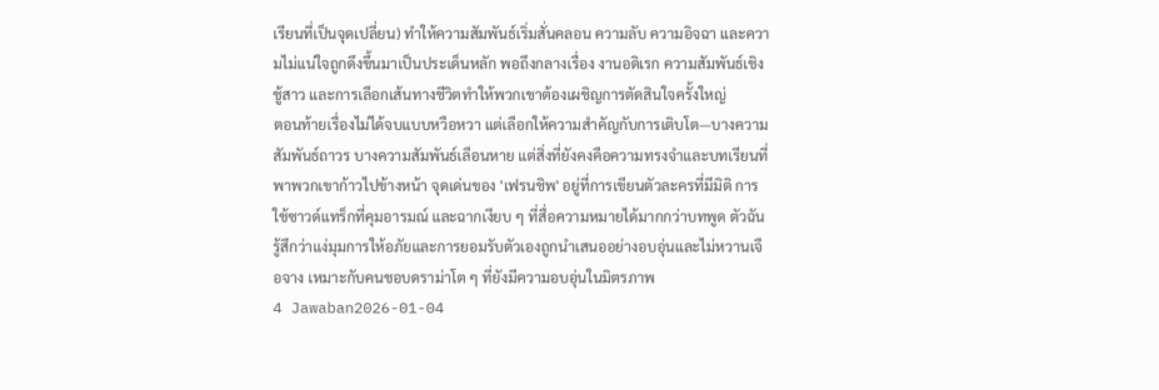เรียนที่เป็นจุดเปลี่ยน) ทำให้ความสัมพันธ์เริ่มสั่นคลอน ความลับ ความอิจฉา และความไม่แน่ใจถูกดึงขึ้นมาเป็นประเด็นหลัก พอถึงกลางเรื่อง งานอดิเรก ความสัมพันธ์เชิงชู้สาว และการเลือกเส้นทางชีวิตทำให้พวกเขาต้องเผชิญการตัดสินใจครั้งใหญ่
ตอนท้ายเรื่องไม่ได้จบแบบหวือหวา แต่เลือกให้ความสำคัญกับการเติบโต—บางความสัมพันธ์ถาวร บางความสัมพันธ์เลือนหาย แต่สิ่งที่ยังคงคือความทรงจำและบทเรียนที่พาพวกเขาก้าวไปข้างหน้า จุดเด่นของ 'เฟรนชิพ' อยู่ที่การเขียนตัวละครที่มีมิติ การใช้ซาวด์แทร็กที่คุมอารมณ์ และฉากเงียบ ๆ ที่สื่อความหมายได้มากกว่าบทพูด ตัวฉันรู้สึกว่าแง่มุมการให้อภัยและการยอมรับตัวเองถูกนำเสนออย่างอบอุ่นและไม่หวานเจือจาง เหมาะกับคนชอบดราม่าโต ๆ ที่ยังมีความอบอุ่นในมิตรภาพ
4 Jawaban2026-01-04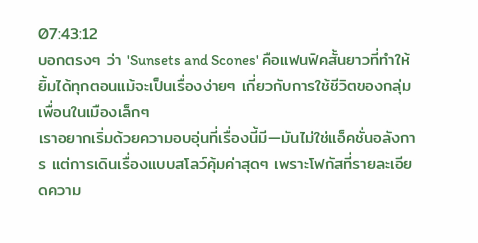07:43:12
บอกตรงๆ ว่า 'Sunsets and Scones' คือแฟนฟิคสั้นยาวที่ทำให้ยิ้มได้ทุกตอนแม้จะเป็นเรื่องง่ายๆ เกี่ยวกับการใช้ชีวิตของกลุ่มเพื่อนในเมืองเล็กๆ
เราอยากเริ่มด้วยความอบอุ่นที่เรื่องนี้มี—มันไม่ใช่แอ็คชั่นอลังการ แต่การเดินเรื่องแบบสโลว์คุ้มค่าสุดๆ เพราะโฟกัสที่รายละเอียดความ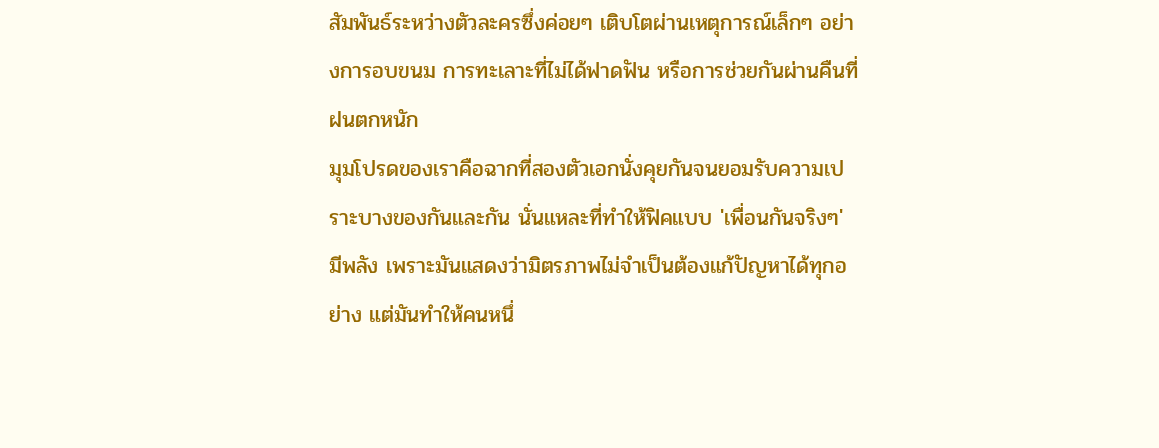สัมพันธ์ระหว่างตัวละครซึ่งค่อยๆ เติบโตผ่านเหตุการณ์เล็กๆ อย่างการอบขนม การทะเลาะที่ไม่ได้ฟาดฟัน หรือการช่วยกันผ่านคืนที่ฝนตกหนัก
มุมโปรดของเราคือฉากที่สองตัวเอกนั่งคุยกันจนยอมรับความเปราะบางของกันและกัน นั่นแหละที่ทำให้ฟิคแบบ 'เพื่อนกันจริงๆ' มีพลัง เพราะมันแสดงว่ามิตรภาพไม่จำเป็นต้องแก้ปัญหาได้ทุกอย่าง แต่มันทำให้คนหนึ่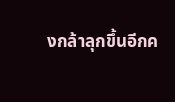งกล้าลุกขึ้นอีกค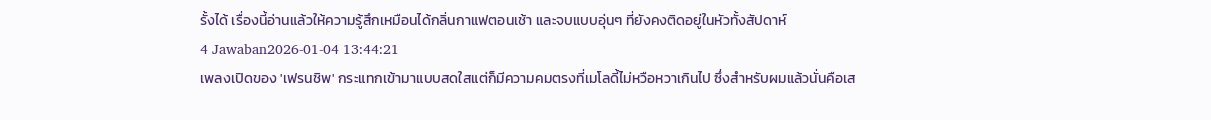รั้งได้ เรื่องนี้อ่านแล้วให้ความรู้สึกเหมือนได้กลิ่นกาแฟตอนเช้า และจบแบบอุ่นๆ ที่ยังคงติดอยู่ในหัวทั้งสัปดาห์
4 Jawaban2026-01-04 13:44:21
เพลงเปิดของ 'เฟรนชิพ' กระแทกเข้ามาแบบสดใสแต่ก็มีความคมตรงที่เมโลดี้ไม่หวือหวาเกินไป ซึ่งสำหรับผมแล้วนั่นคือเส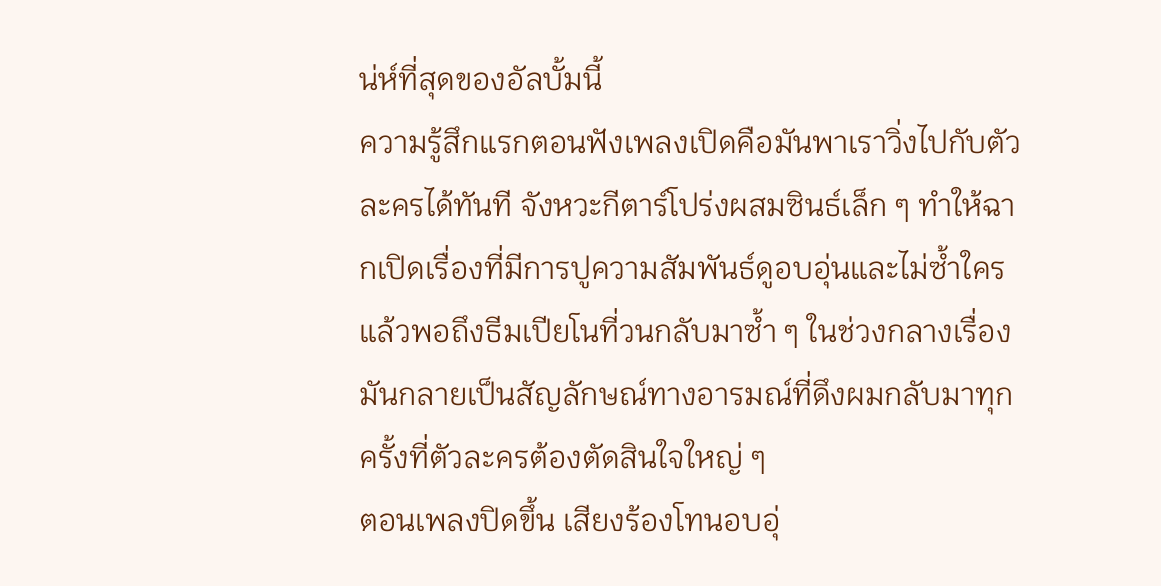น่ห์ที่สุดของอัลบั้มนี้
ความรู้สึกแรกตอนฟังเพลงเปิดคือมันพาเราวิ่งไปกับตัวละครได้ทันที จังหวะกีตาร์โปร่งผสมซินธ์เล็ก ๆ ทำให้ฉากเปิดเรื่องที่มีการปูความสัมพันธ์ดูอบอุ่นและไม่ซ้ำใคร แล้วพอถึงธีมเปียโนที่วนกลับมาซ้ำ ๆ ในช่วงกลางเรื่อง มันกลายเป็นสัญลักษณ์ทางอารมณ์ที่ดึงผมกลับมาทุกครั้งที่ตัวละครต้องตัดสินใจใหญ่ ๆ
ตอนเพลงปิดขึ้น เสียงร้องโทนอบอุ่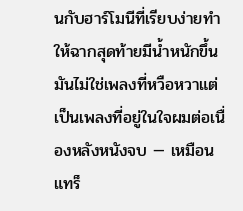นกับฮาร์โมนีที่เรียบง่ายทำให้ฉากสุดท้ายมีน้ำหนักขึ้น มันไม่ใช่เพลงที่หวือหวาแต่เป็นเพลงที่อยู่ในใจผมต่อเนื่องหลังหนังจบ — เหมือนแทร็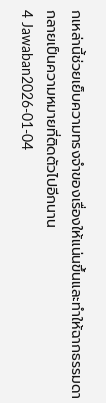กเหล่านี้ช่วยเย็บความทรงจำของเรื่องให้แน่นขึ้นและทำให้ฉากธรรมดากลายเป็นความหมายที่ติดตัวไปอีกนาน
4 Jawaban2026-01-04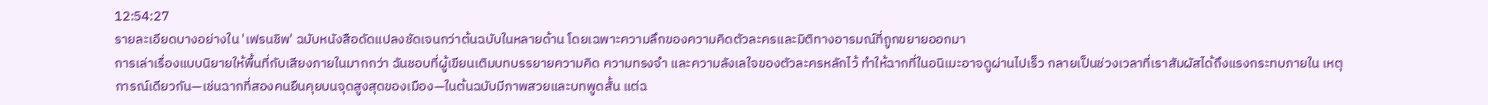12:54:27
รายละเอียดบางอย่างใน 'เฟรนชิพ' ฉบับหนังสือดัดแปลงชัดเจนกว่าต้นฉบับในหลายด้าน โดยเฉพาะความลึกของความคิดตัวละครและมิติทางอารมณ์ที่ถูกขยายออกมา
การเล่าเรื่องแบบนิยายให้พื้นที่กับเสียงภายในมากกว่า ฉันชอบที่ผู้เขียนเติมบทบรรยายความคิด ความทรงจำ และความลังเลใจของตัวละครหลักไว้ ทำให้ฉากที่ในอนิเมะอาจดูผ่านไปเร็ว กลายเป็นช่วงเวลาที่เราสัมผัสได้ถึงแรงกระทบภายใน เหตุการณ์เดียวกัน—เช่นฉากที่สองคนยืนคุยบนจุดสูงสุดของเมือง—ในต้นฉบับมีภาพสวยและบทพูดสั้น แต่ฉ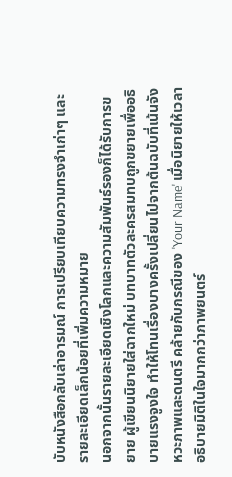บับหนังสือกลับเล่าอารมณ์ การเปรียบเทียบความทรงจำเก่าๆ และรายละเอียดเล็กน้อยที่เพิ่มความหมาย
นอกจากนั้นรายละเอียดเชิงโลกและความสัมพันธ์รองก็ได้รับการขยาย ผู้เขียนนิยายใส่ฉากใหม่ บทบาทตัวละครสมทบถูกขยายเพื่ออธิบายแรงจูงใจ ทำให้โทนเรื่องบางครั้งเปลี่ยนไปจากต้นฉบับที่เน้นจังหวะภาพและดนตรี คล้ายกับกรณีของ 'Your Name' เมื่อนิยายให้เวลาอธิบายมิติในใจมากกว่าภาพยนตร์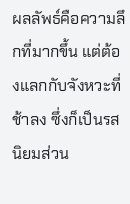ผลลัพธ์คือความลึกที่มากขึ้น แต่ต้องแลกกับจังหวะที่ช้าลง ซึ่งก็เป็นรสนิยมส่วน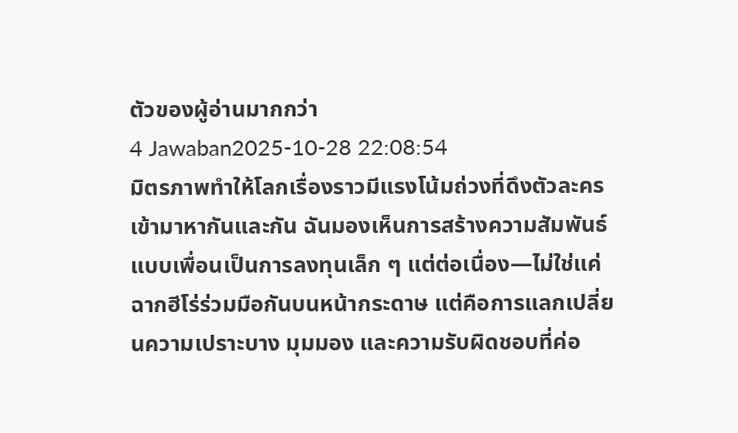ตัวของผู้อ่านมากกว่า
4 Jawaban2025-10-28 22:08:54
มิตรภาพทำให้โลกเรื่องราวมีแรงโน้มถ่วงที่ดึงตัวละครเข้ามาหากันและกัน ฉันมองเห็นการสร้างความสัมพันธ์แบบเพื่อนเป็นการลงทุนเล็ก ๆ แต่ต่อเนื่อง—ไม่ใช่แค่ฉากฮีโร่ร่วมมือกันบนหน้ากระดาษ แต่คือการแลกเปลี่ยนความเปราะบาง มุมมอง และความรับผิดชอบที่ค่อ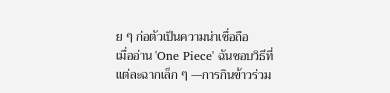ย ๆ ก่อตัวเป็นความน่าเชื่อถือ
เมื่ออ่าน 'One Piece' ฉันชอบวิธีที่แต่ละฉากเล็ก ๆ —การกินข้าวร่วม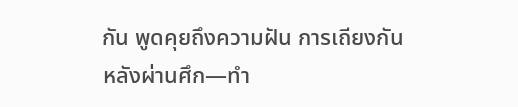กัน พูดคุยถึงความฝัน การเถียงกันหลังผ่านศึก—ทำ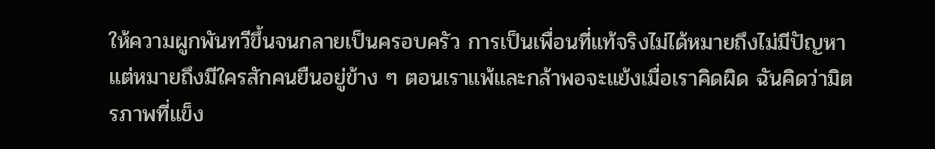ให้ความผูกพันทวีขึ้นจนกลายเป็นครอบครัว การเป็นเพื่อนที่แท้จริงไม่ได้หมายถึงไม่มีปัญหา แต่หมายถึงมีใครสักคนยืนอยู่ข้าง ๆ ตอนเราแพ้และกล้าพอจะแย้งเมื่อเราคิดผิด ฉันคิดว่ามิตรภาพที่แข็ง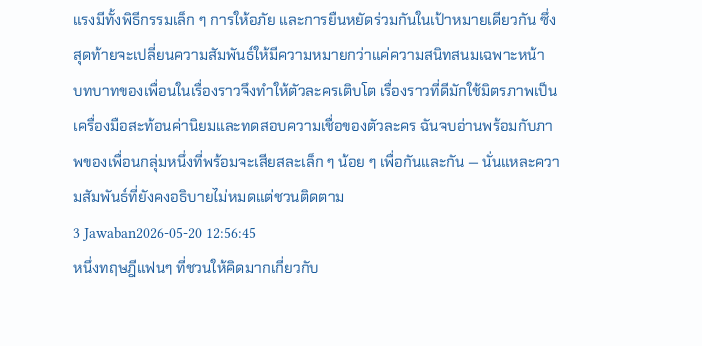แรงมีทั้งพิธีกรรมเล็ก ๆ การให้อภัย และการยืนหยัดร่วมกันในเป้าหมายเดียวกัน ซึ่งสุดท้ายจะเปลี่ยนความสัมพันธ์ให้มีความหมายกว่าแค่ความสนิทสนมเฉพาะหน้า
บทบาทของเพื่อนในเรื่องราวจึงทำให้ตัวละครเติบโต เรื่องราวที่ดีมักใช้มิตรภาพเป็นเครื่องมือสะท้อนค่านิยมและทดสอบความเชื่อของตัวละคร ฉันจบอ่านพร้อมกับภาพของเพื่อนกลุ่มหนึ่งที่พร้อมจะเสียสละเล็ก ๆ น้อย ๆ เพื่อกันและกัน — นั่นแหละความสัมพันธ์ที่ยังคงอธิบายไม่หมดแต่ชวนติดตาม
3 Jawaban2026-05-20 12:56:45
หนึ่งทฤษฎีแฟนๆ ที่ชวนให้คิดมากเกี่ยวกับ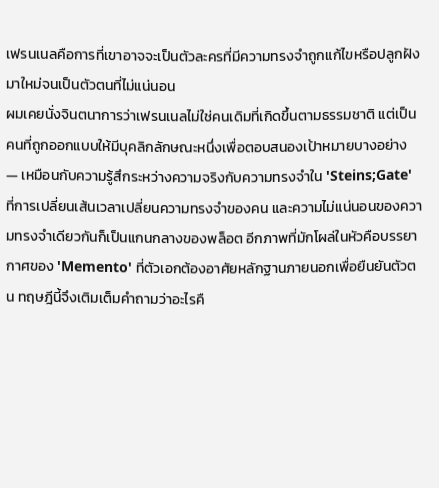เฟรนเนลคือการที่เขาอาจจะเป็นตัวละครที่มีความทรงจำถูกแก้ไขหรือปลูกฝังมาใหม่จนเป็นตัวตนที่ไม่แน่นอน
ผมเคยนั่งจินตนาการว่าเฟรนเนลไม่ใช่คนเดิมที่เกิดขึ้นตามธรรมชาติ แต่เป็นคนที่ถูกออกแบบให้มีบุคลิกลักษณะหนึ่งเพื่อตอบสนองเป้าหมายบางอย่าง — เหมือนกับความรู้สึกระหว่างความจริงกับความทรงจำใน 'Steins;Gate' ที่การเปลี่ยนเส้นเวลาเปลี่ยนความทรงจำของคน และความไม่แน่นอนของความทรงจำเดียวกันก็เป็นแกนกลางของพล็อต อีกภาพที่มักโผล่ในหัวคือบรรยากาศของ 'Memento' ที่ตัวเอกต้องอาศัยหลักฐานภายนอกเพื่อยืนยันตัวตน ทฤษฎีนี้จึงเติมเต็มคำถามว่าอะไรคื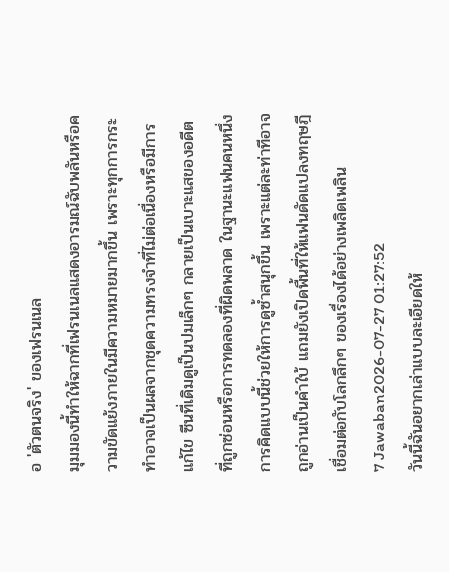อ 'ตัวตนจริง' ของเฟรนเนล
มุมมองนี้ทำให้ฉากที่เฟรนเนลแสดงอารมณ์ฉับพลันหรือความขัดแย้งภายในมีความหมายมากขึ้น เพราะทุกการกระทำอาจเป็นผลจากชุดความทรงจำที่ไม่ต่อเนื่องหรือมีการแก้ไข ซีนที่เดิมดูเป็นปมเล็กๆ กลายเป็นเบาะแสของอดีตที่ถูกซ่อนหรือการทดลองที่ผิดพลาด ในฐานะแฟนคนหนึ่ง การคิดแบบนี้ช่วยให้การดูซ้ำสนุกขึ้น เพราะแต่ละท่าทีอาจถูกอ่านเป็นคำใบ้ แถมยังเปิดพื้นที่ให้แฟนดัดแปลงทฤษฎีเชื่อมต่อกับโลกลึกๆ ของเรื่องได้อย่างเพลิดเพลิน
7 Jawaban2026-07-27 01:27:52
วันนี้ฉันอยากเล่าแบบละเอียดให้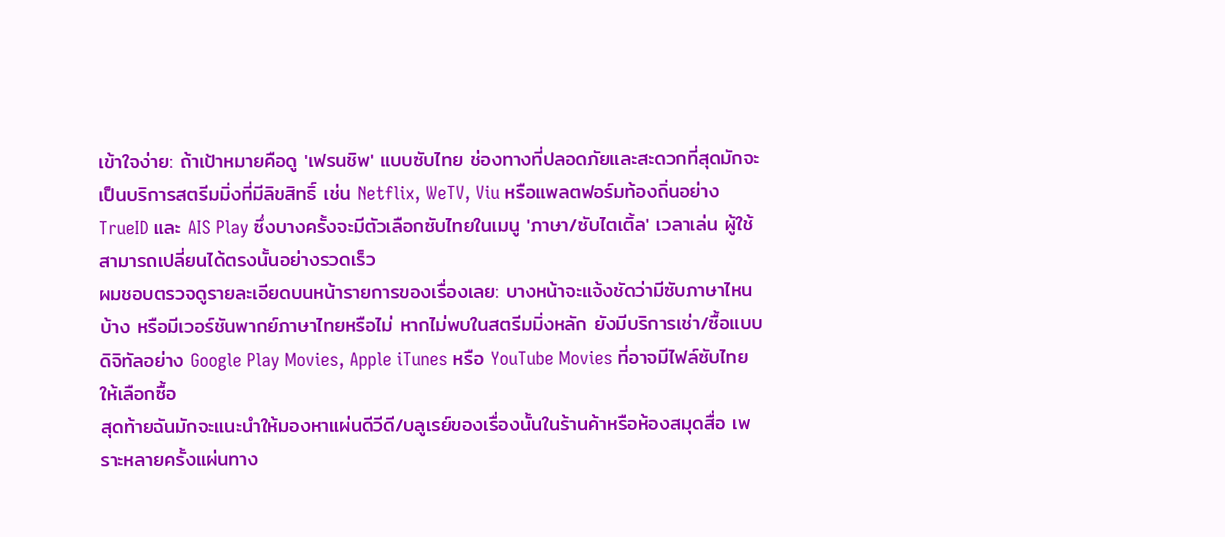เข้าใจง่าย: ถ้าเป้าหมายคือดู 'เฟรนชิพ' แบบซับไทย ช่องทางที่ปลอดภัยและสะดวกที่สุดมักจะเป็นบริการสตรีมมิ่งที่มีลิขสิทธิ์ เช่น Netflix, WeTV, Viu หรือแพลตฟอร์มท้องถิ่นอย่าง TrueID และ AIS Play ซึ่งบางครั้งจะมีตัวเลือกซับไทยในเมนู 'ภาษา/ซับไตเติ้ล' เวลาเล่น ผู้ใช้สามารถเปลี่ยนได้ตรงนั้นอย่างรวดเร็ว
ผมชอบตรวจดูรายละเอียดบนหน้ารายการของเรื่องเลย: บางหน้าจะแจ้งชัดว่ามีซับภาษาไหนบ้าง หรือมีเวอร์ชันพากย์ภาษาไทยหรือไม่ หากไม่พบในสตรีมมิ่งหลัก ยังมีบริการเช่า/ซื้อแบบดิจิทัลอย่าง Google Play Movies, Apple iTunes หรือ YouTube Movies ที่อาจมีไฟล์ซับไทยให้เลือกซื้อ
สุดท้ายฉันมักจะแนะนำให้มองหาแผ่นดีวีดี/บลูเรย์ของเรื่องนั้นในร้านค้าหรือห้องสมุดสื่อ เพราะหลายครั้งแผ่นทาง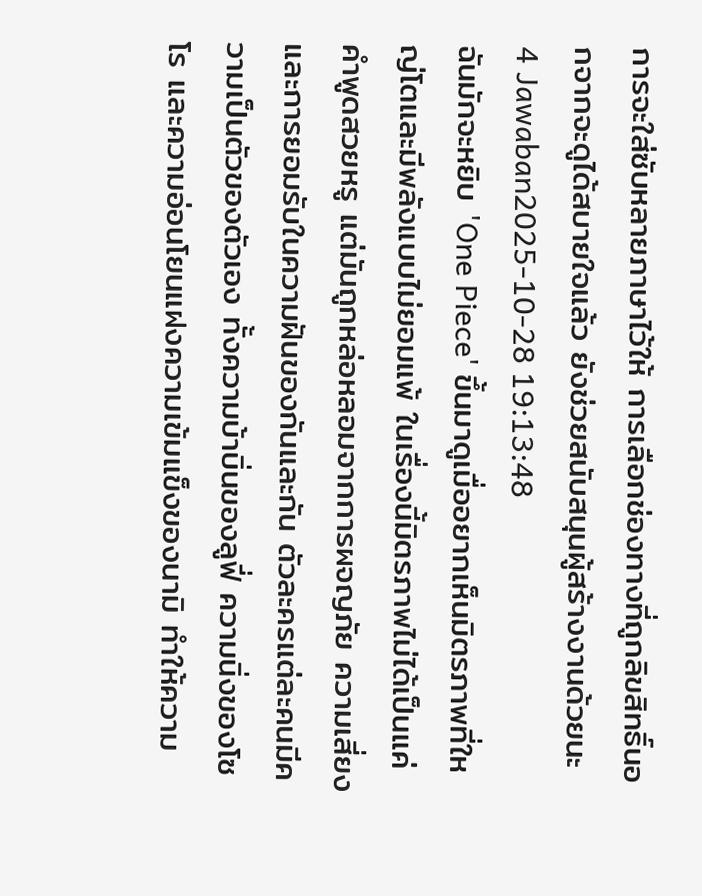การจะใส่ซับหลายภาษาไว้ให้ การเลือกช่องทางที่ถูกลิขสิทธิ์นอกจากจะดูได้สบายใจแล้ว ยังช่วยสนับสนุนผู้สร้างงานด้วยนะ
4 Jawaban2025-10-28 19:13:48
ฉันมักจะหยิบ 'One Piece' ขึ้นมาดูเมื่ออยากเห็นมิตรภาพที่ใหญ่โตและมีพลังแบบไม่ยอมแพ้ ในเรื่องนี้มิตรภาพไม่ได้เป็นแค่คำพูดสวยหรู แต่มันถูกหล่อหลอมจากการผจญภัย ความเสี่ยง และการยอมรับในความฝันของกันและกัน ตัวละครแต่ละคนมีความเป็นตัวของตัวเอง ทั้งความบ้าบิ่นของลูฟี่ ความนิ่งของโซโร และความอ่อนโยนแฝงความเข้มแข็งของนามิ ทำให้ความ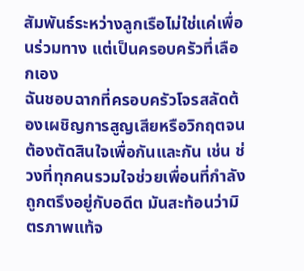สัมพันธ์ระหว่างลูกเรือไม่ใช่แค่เพื่อนร่วมทาง แต่เป็นครอบครัวที่เลือกเอง
ฉันชอบฉากที่ครอบครัวโจรสลัดต้องเผชิญการสูญเสียหรือวิกฤตจนต้องตัดสินใจเพื่อกันและกัน เช่น ช่วงที่ทุกคนรวมใจช่วยเพื่อนที่กำลังถูกตรึงอยู่กับอดีต มันสะท้อนว่ามิตรภาพแท้จ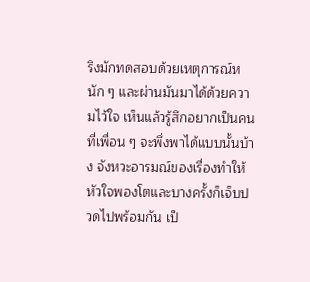ริงมักทดสอบด้วยเหตุการณ์หนัก ๆ และผ่านมันมาได้ด้วยความไว้ใจ เห็นแล้วรู้สึกอยากเป็นคนที่เพื่อน ๆ จะพึ่งพาได้แบบนั้นบ้าง จังหวะอารมณ์ของเรื่องทำให้หัวใจพองโตและบางครั้งก็เจ็บปวดไปพร้อมกัน เป็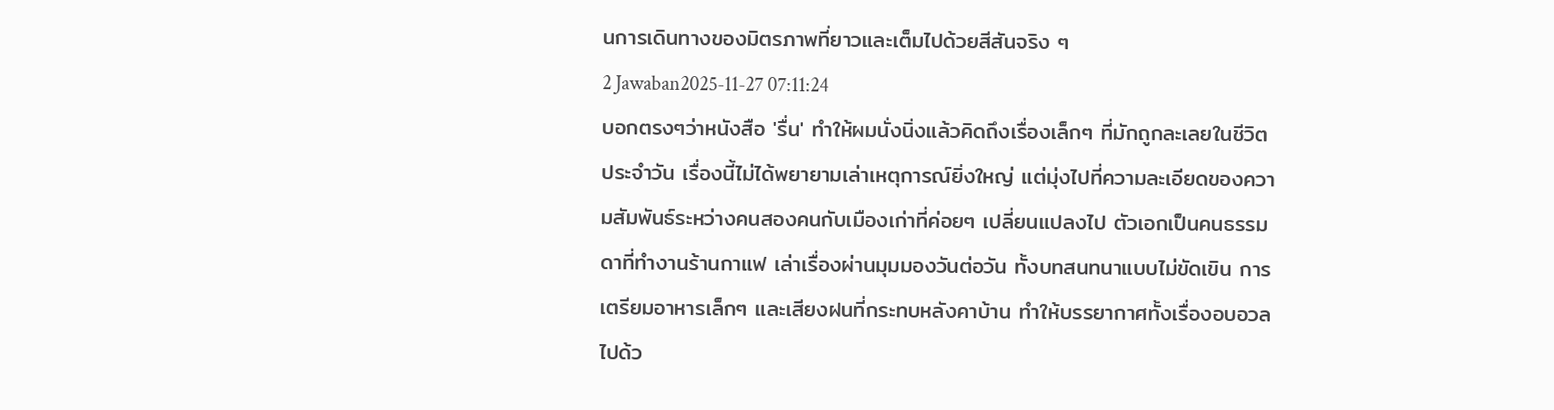นการเดินทางของมิตรภาพที่ยาวและเต็มไปด้วยสีสันจริง ๆ
2 Jawaban2025-11-27 07:11:24
บอกตรงๆว่าหนังสือ 'รื่น' ทำให้ผมนั่งนิ่งแล้วคิดถึงเรื่องเล็กๆ ที่มักถูกละเลยในชีวิตประจำวัน เรื่องนี้ไม่ได้พยายามเล่าเหตุการณ์ยิ่งใหญ่ แต่มุ่งไปที่ความละเอียดของความสัมพันธ์ระหว่างคนสองคนกับเมืองเก่าที่ค่อยๆ เปลี่ยนแปลงไป ตัวเอกเป็นคนธรรมดาที่ทำงานร้านกาแฟ เล่าเรื่องผ่านมุมมองวันต่อวัน ทั้งบทสนทนาแบบไม่ขัดเขิน การเตรียมอาหารเล็กๆ และเสียงฝนที่กระทบหลังคาบ้าน ทำให้บรรยากาศทั้งเรื่องอบอวลไปด้ว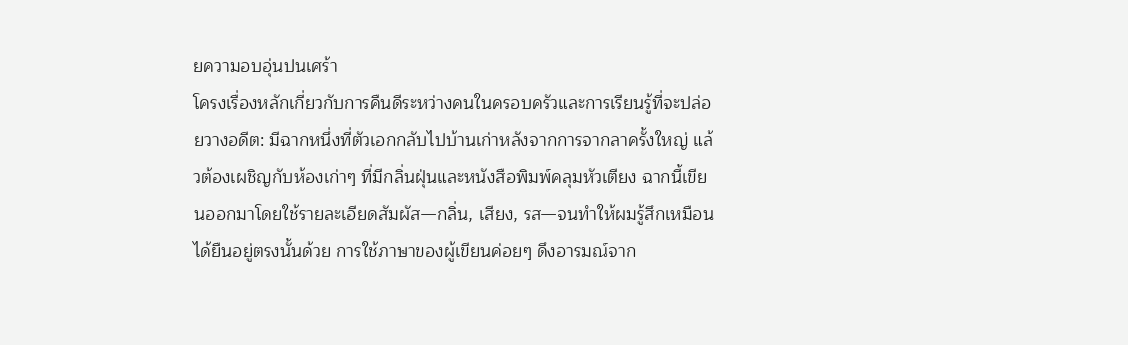ยความอบอุ่นปนเศร้า
โครงเรื่องหลักเกี่ยวกับการคืนดีระหว่างคนในครอบครัวและการเรียนรู้ที่จะปล่อยวางอดีต: มีฉากหนึ่งที่ตัวเอกกลับไปบ้านเก่าหลังจากการจากลาครั้งใหญ่ แล้วต้องเผชิญกับห้องเก่าๆ ที่มีกลิ่นฝุ่นและหนังสือพิมพ์คลุมหัวเตียง ฉากนี้เขียนออกมาโดยใช้รายละเอียดสัมผัส—กลิ่น, เสียง, รส—จนทำให้ผมรู้สึกเหมือนได้ยืนอยู่ตรงนั้นด้วย การใช้ภาษาของผู้เขียนค่อยๆ ดึงอารมณ์จาก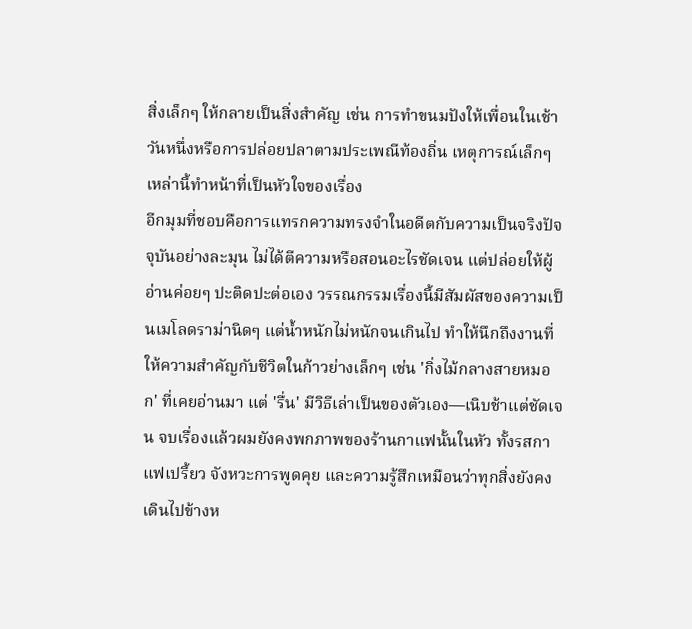สิ่งเล็กๆ ให้กลายเป็นสิ่งสำคัญ เช่น การทำขนมปังให้เพื่อนในเช้าวันหนึ่งหรือการปล่อยปลาตามประเพณีท้องถิ่น เหตุการณ์เล็กๆ เหล่านี้ทำหน้าที่เป็นหัวใจของเรื่อง
อีกมุมที่ชอบคือการแทรกความทรงจำในอดีตกับความเป็นจริงปัจจุบันอย่างละมุน ไม่ได้ตีความหรือสอนอะไรชัดเจน แต่ปล่อยให้ผู้อ่านค่อยๆ ปะติดปะต่อเอง วรรณกรรมเรื่องนี้มีสัมผัสของความเป็นเมโลดราม่านิดๆ แต่น้ำหนักไม่หนักจนเกินไป ทำให้นึกถึงงานที่ให้ความสำคัญกับชีวิตในก้าวย่างเล็กๆ เช่น 'กิ่งไม้กลางสายหมอก' ที่เคยอ่านมา แต่ 'รื่น' มีวิธีเล่าเป็นของตัวเอง—เนิบช้าแต่ชัดเจน จบเรื่องแล้วผมยังคงพกภาพของร้านกาแฟนั้นในหัว ทั้งรสกาแฟเปรี้ยว จังหวะการพูดคุย และความรู้สึกเหมือนว่าทุกสิ่งยังคงเดินไปข้างห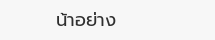น้าอย่าง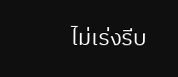ไม่เร่งรีบ